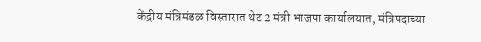केंद्रीय मंत्रिमंडळ विस्तारात थेट 2 मंत्री भाजपा कार्यालयात, मंत्रिपदाच्या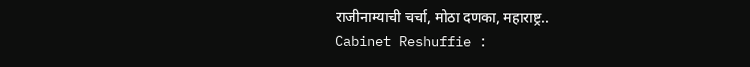राजीनाम्याची चर्चा, मोठा दणका, महाराष्ट्र..
Cabinet Reshuffie :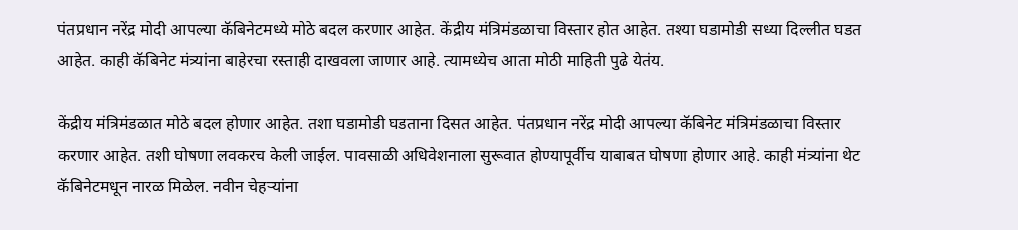पंतप्रधान नरेंद्र मोदी आपल्या कॅबिनेटमध्ये मोठे बदल करणार आहेत. केंद्रीय मंत्रिमंडळाचा विस्तार होत आहेत. तश्या घडामोडी सध्या दिल्लीत घडत आहेत. काही कॅबिनेट मंत्र्यांना बाहेरचा रस्ताही दाखवला जाणार आहे. त्यामध्येच आता मोठी माहिती पुढे येतंय.

केंद्रीय मंत्रिमंडळात मोठे बदल होणार आहेत. तशा घडामोडी घडताना दिसत आहेत. पंतप्रधान नरेंद्र मोदी आपल्या कॅबिनेट मंत्रिमंडळाचा विस्तार करणार आहेत. तशी घोषणा लवकरच केली जाईल. पावसाळी अधिवेशनाला सुरूवात होण्यापूर्वीच याबाबत घोषणा होणार आहे. काही मंत्र्यांना थेट कॅबिनेटमधून नारळ मिळेल. नवीन चेहऱ्यांना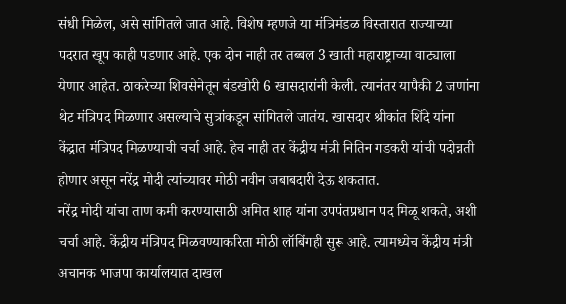संधी मिळेल, असे सांगितले जात आहे. विशेष म्हणजे या मंत्रिमंडळ विस्तारात राज्याच्या पदरात खूप काही पडणार आहे. एक दोन नाही तर तब्बल 3 खाती महाराष्ट्राच्या वाट्याला येणार आहेत. ठाकरेच्या शिवसेनेतून बंडखोरी 6 खासदारांनी केली. त्यानंतर यापैकी 2 जणांना थेट मंत्रिपद मिळणार असल्याचे सुत्रांकडून सांगितले जातंय. खासदार श्रीकांत शिंदे यांना केंद्रात मंत्रिपद मिळण्याची चर्चा आहे. हेच नाही तर केंद्रीय मंत्री नितिन गडकरी यांची पदोन्नती होणार असून नरेंद्र मोदी त्यांच्यावर मोठी नवीन जबाबदारी देऊ शकतात.
नरेंद्र मोदी यांचा ताण कमी करण्यासाठी अमित शाह यांना उपपंतप्रधान पद मिळू शकते, अशी चर्चा आहे. केंद्रीय मंत्रिपद मिळवण्याकरिता मोठी लॉबिंगही सुरू आहे. त्यामध्येच केंद्रीय मंत्री अचानक भाजपा कार्यालयात दाखल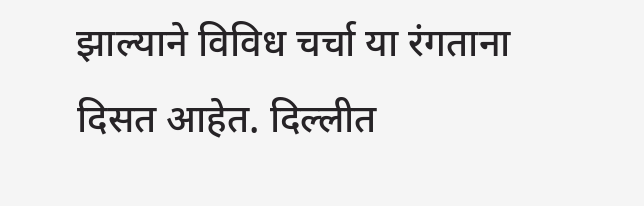झाल्याने विविध चर्चा या रंगताना दिसत आहेत. दिल्लीत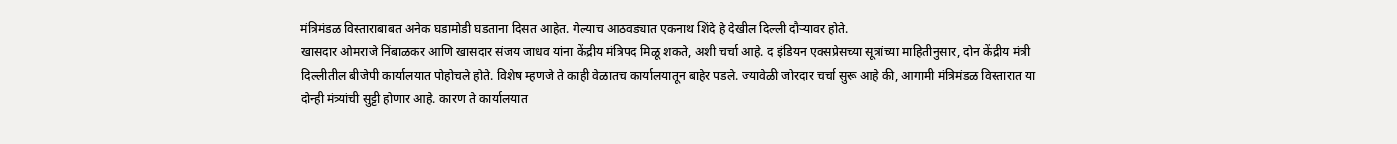मंत्रिमंडळ विस्ताराबाबत अनेक घडामोडी घडताना दिसत आहेत. गेल्याच आठवड्यात एकनाथ शिंदे हे देखील दिल्ली दौऱ्यावर होते.
खासदार ओमराजे निंबाळकर आणि खासदार संजय जाधव यांना केंद्रीय मंत्रिपद मिळू शकते, अशी चर्चा आहे. द इंडियन एक्सप्रेसच्या सूत्रांच्या माहितीनुसार, दोन केंद्रीय मंत्री दिल्लीतील बीजेपी कार्यालयात पोहोचले होते. विशेष म्हणजे ते काही वेळातच कार्यालयातून बाहेर पडले. ज्यावेळी जोरदार चर्चा सुरू आहे की, आगामी मंत्रिमंडळ विस्तारात या दोन्ही मंत्र्यांची सुट्टी होणार आहे. कारण ते कार्यालयात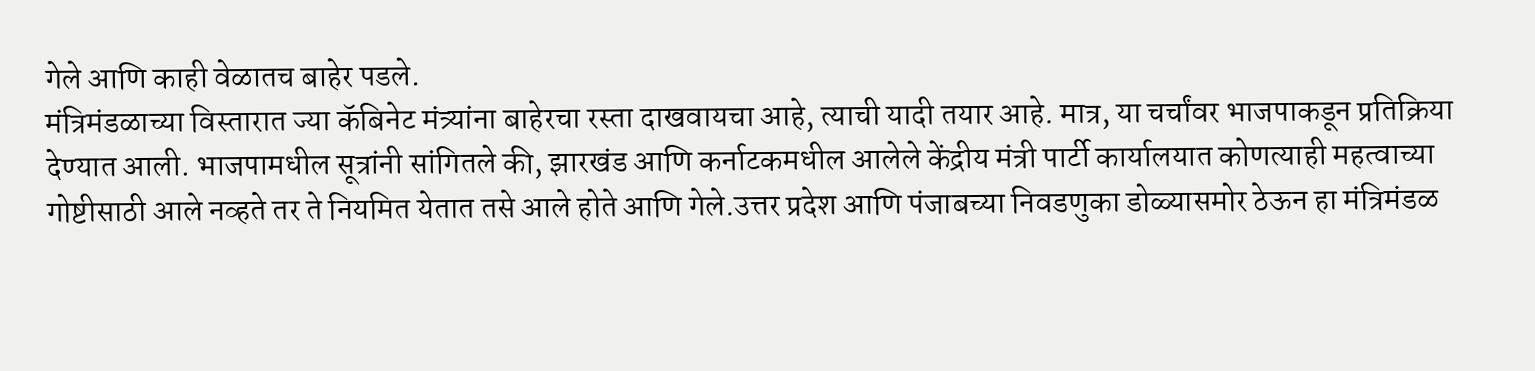गेले आणि काही वेळातच बाहेर पडले.
मंत्रिमंडळाच्या विस्तारात ज्या कॅबिनेट मंत्र्यांना बाहेरचा रस्ता दाखवायचा आहे, त्याची यादी तयार आहे. मात्र, या चर्चांवर भाजपाकडून प्रतिक्रिया देण्यात आली. भाजपामधील सूत्रांनी सांगितले की, झारखंड आणि कर्नाटकमधील आलेले केंद्रीय मंत्री पार्टी कार्यालयात कोणत्याही महत्वाच्या गोष्टीसाठी आले नव्हते तर ते नियमित येतात तसे आले होते आणि गेले.उत्तर प्रदेश आणि पंजाबच्या निवडणुका डोळ्यासमोर ठेऊन हा मंत्रिमंडळ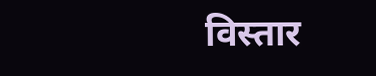विस्तार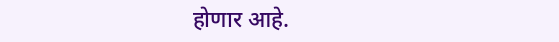होणार आहे.